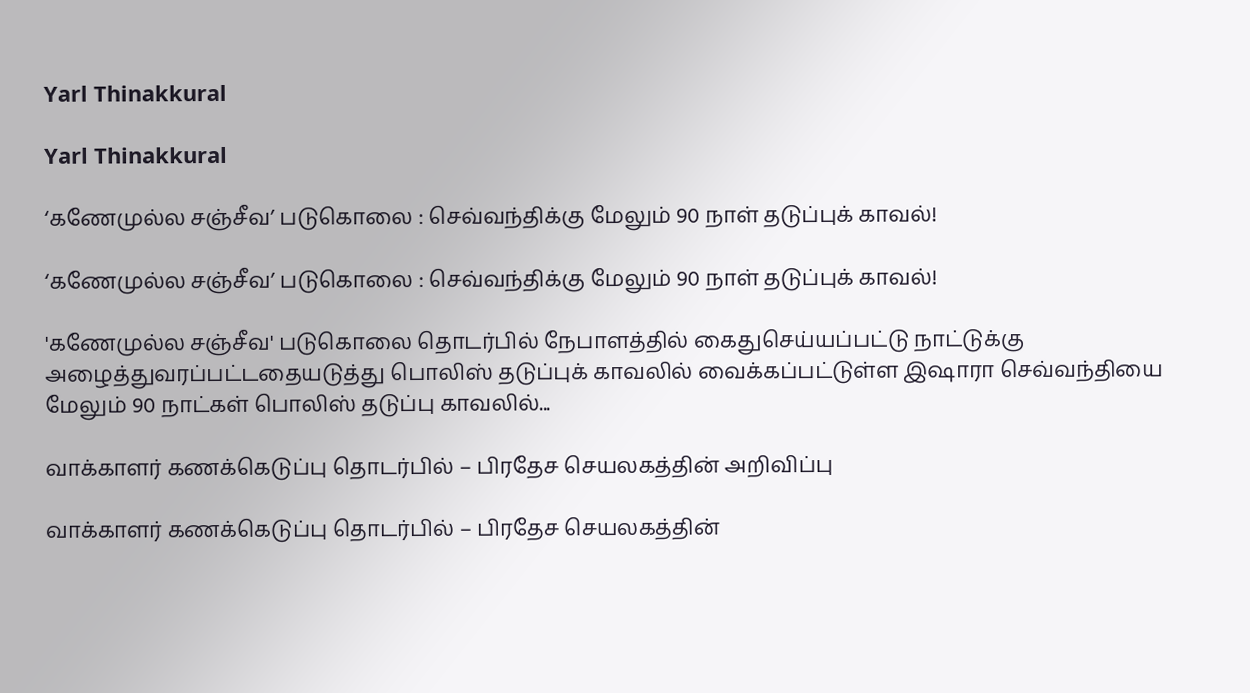Yarl Thinakkural

Yarl Thinakkural

‘கணேமுல்ல சஞ்சீவ’ படுகொலை : செவ்வந்திக்கு மேலும் 90 நாள் தடுப்புக் காவல்!

‘கணேமுல்ல சஞ்சீவ’ படுகொலை : செவ்வந்திக்கு மேலும் 90 நாள் தடுப்புக் காவல்!

'கணேமுல்ல சஞ்சீவ' படுகொலை தொடர்பில் நேபாளத்தில் கைதுசெய்யப்பட்டு நாட்டுக்கு அழைத்துவரப்பட்டதையடுத்து பொலிஸ் தடுப்புக் காவலில் வைக்கப்பட்டுள்ள இஷாரா செவ்வந்தியை மேலும் 90 நாட்கள் பொலிஸ் தடுப்பு காவலில்...

வாக்காளர் கணக்கெடுப்பு தொடர்பில் – பிரதேச செயலகத்தின் அறிவிப்பு

வாக்காளர் கணக்கெடுப்பு தொடர்பில் – பிரதேச செயலகத்தின்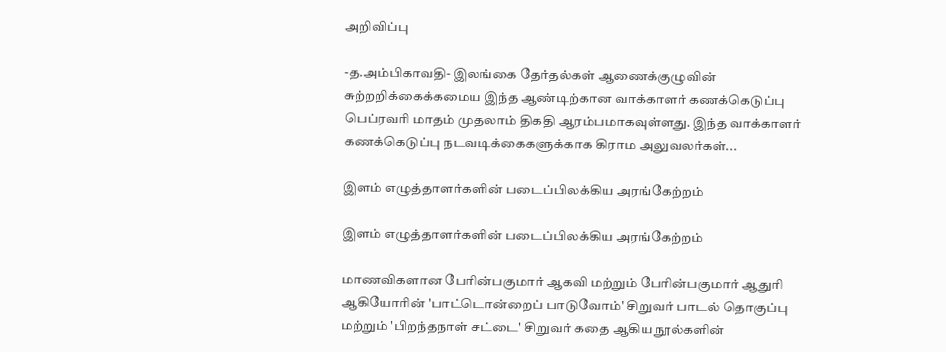அறிவிப்பு

-த.அம்பிகாவதி- இலங்கை தேர்தல்கள் ஆணைக்குழுவின் சுற்றறிக்கைக்கமைய இந்த ஆண்டிற்கான வாக்காளர் கணக்கெடுப்பு பெப்ரவரி மாதம் முதலாம் திகதி ஆரம்பமாகவுள்ளது. இந்த வாக்காளர் கணக்கெடுப்பு நடவடிக்கைகளுக்காக கிராம அலுவலர்கள்...

இளம் எழுத்தாளர்களின் படைப்பிலக்கிய அரங்கேற்றம்

இளம் எழுத்தாளர்களின் படைப்பிலக்கிய அரங்கேற்றம்

மாணவிகளான பேரின்பகுமார் ஆகவி மற்றும் பேரின்பகுமார் ஆதுரி ஆகியோரின் 'பாட்டொன்றைப் பாடுவோம்' சிறுவர் பாடல் தொகுப்பு மற்றும் 'பிறந்தநாள் சட்டை' சிறுவர் கதை ஆகிய நூல்களின்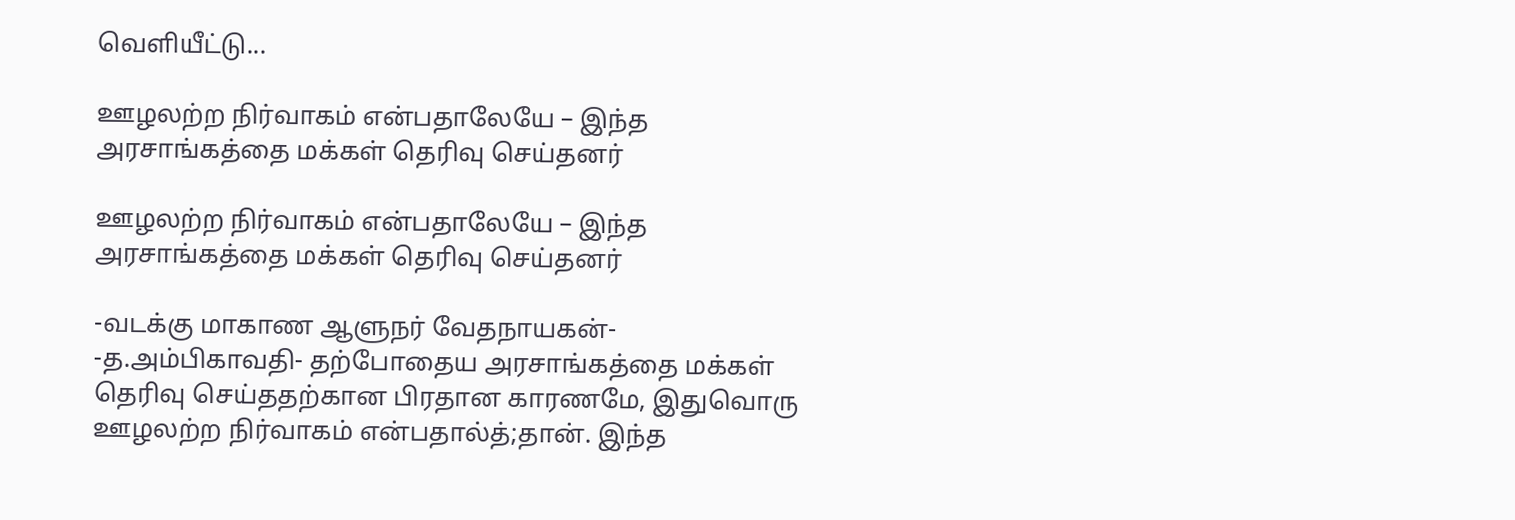வெளியீட்டு...

ஊழலற்ற நிர்வாகம் என்பதாலேயே – இந்த அரசாங்கத்தை மக்கள் தெரிவு செய்தனர்

ஊழலற்ற நிர்வாகம் என்பதாலேயே – இந்த அரசாங்கத்தை மக்கள் தெரிவு செய்தனர்

-வடக்கு மாகாண ஆளுநர் வேதநாயகன்- -த.அம்பிகாவதி- தற்போதைய அரசாங்கத்தை மக்கள் தெரிவு செய்ததற்கான பிரதான காரணமே, இதுவொரு ஊழலற்ற நிர்வாகம் என்பதால்த்;தான். இந்த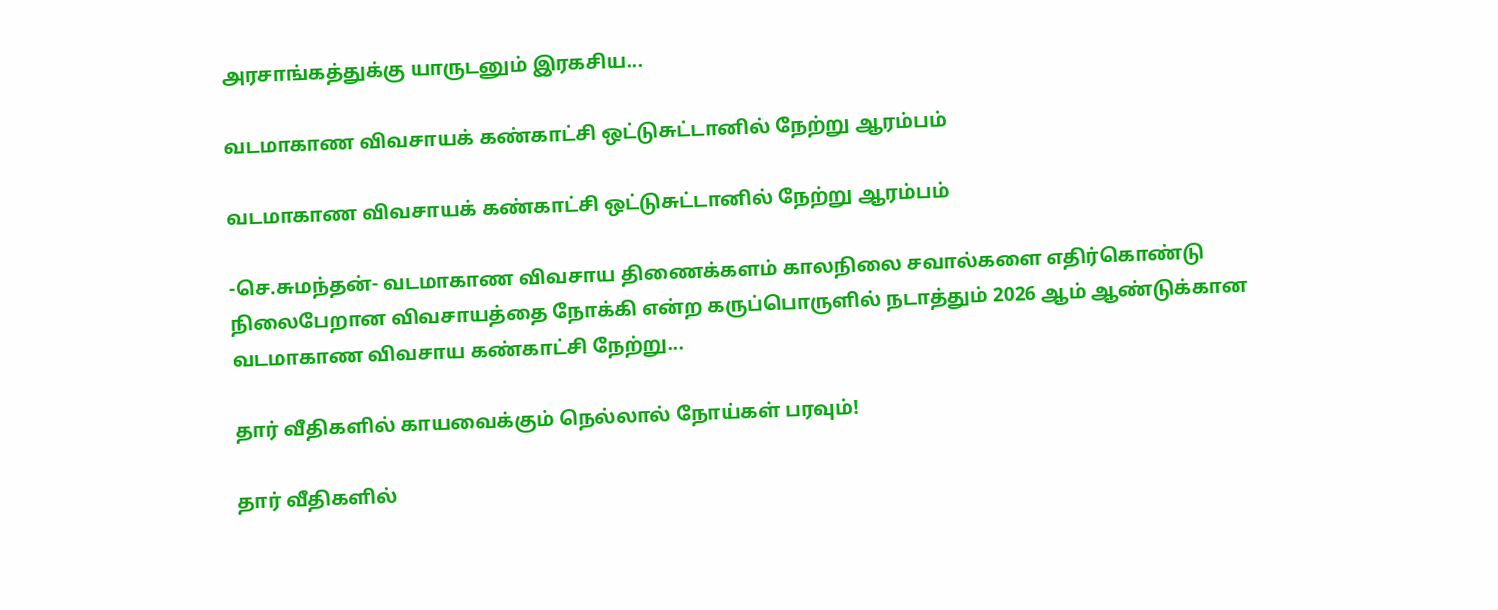அரசாங்கத்துக்கு யாருடனும் இரகசிய...

வடமாகாண விவசாயக் கண்காட்சி ஒட்டுசுட்டானில் நேற்று ஆரம்பம்

வடமாகாண விவசாயக் கண்காட்சி ஒட்டுசுட்டானில் நேற்று ஆரம்பம்

-செ.சுமந்தன்- வடமாகாண விவசாய திணைக்களம் காலநிலை சவால்களை எதிர்கொண்டு நிலைபேறான விவசாயத்தை நோக்கி என்ற கருப்பொருளில் நடாத்தும் 2026 ஆம் ஆண்டுக்கான வடமாகாண விவசாய கண்காட்சி நேற்று...

தார் வீதிகளில் காயவைக்கும் நெல்லால் நோய்கள் பரவும்!

தார் வீதிகளில்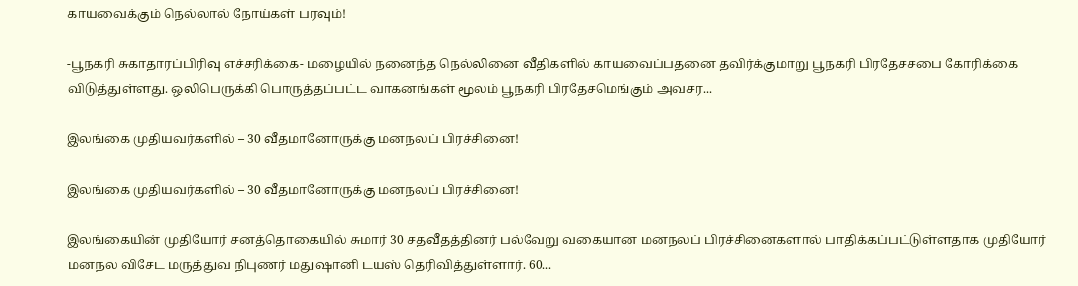காயவைக்கும் நெல்லால் நோய்கள் பரவும்!

-பூநகரி சுகாதாரப்பிரிவு எச்சரிக்கை- மழையில் நனைந்த நெல்லினை வீதிகளில் காயவைப்பதனை தவிர்க்குமாறு பூநகரி பிரதேசசபை கோரிக்கை விடுத்துள்ளது. ஒலிபெருக்கி பொருத்தப்பட்ட வாகனங்கள் மூலம் பூநகரி பிரதேசமெங்கும் அவசர...

இலங்கை முதியவர்களில் – 30 வீதமானோருக்கு மனநலப் பிரச்சினை!

இலங்கை முதியவர்களில் – 30 வீதமானோருக்கு மனநலப் பிரச்சினை!

இலங்கையின் முதியோர் சனத்தொகையில் சுமார் 30 சதவீதத்தினர் பல்வேறு வகையான மனநலப் பிரச்சினைகளால் பாதிக்கப்பட்டுள்ளதாக முதியோர் மனநல விசேட மருத்துவ நிபுணர் மதுஷானி டயஸ் தெரிவித்துள்ளார். 60...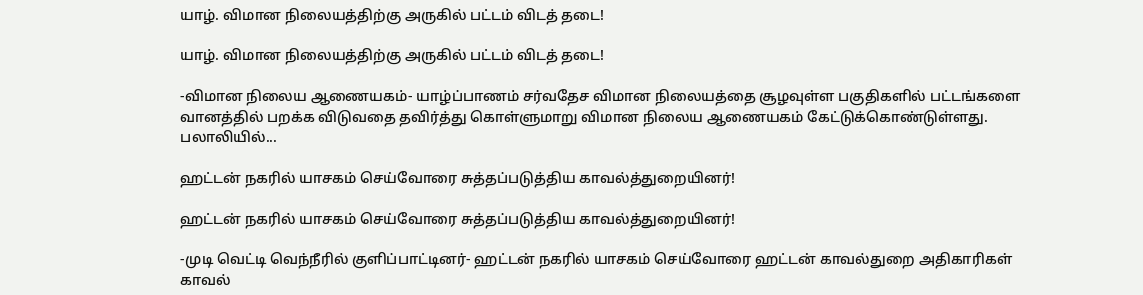யாழ். விமான நிலையத்திற்கு அருகில் பட்டம் விடத் தடை!

யாழ். விமான நிலையத்திற்கு அருகில் பட்டம் விடத் தடை!

-விமான நிலைய ஆணையகம்- யாழ்ப்பாணம் சர்வதேச விமான நிலையத்தை சூழவுள்ள பகுதிகளில் பட்டங்களை வானத்தில் பறக்க விடுவதை தவிர்த்து கொள்ளுமாறு விமான நிலைய ஆணையகம் கேட்டுக்கொண்டுள்ளது. பலாலியில்...

ஹட்டன் நகரில் யாசகம் செய்வோரை சுத்தப்படுத்திய காவல்த்துறையினர்!

ஹட்டன் நகரில் யாசகம் செய்வோரை சுத்தப்படுத்திய காவல்த்துறையினர்!

-முடி வெட்டி வெந்நீரில் குளிப்பாட்டினர்- ஹட்டன் நகரில் யாசகம் செய்வோரை ஹட்டன் காவல்துறை அதிகாரிகள் காவல்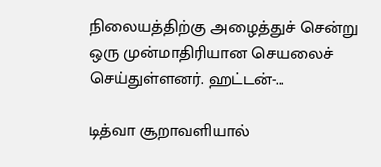நிலையத்திற்கு அழைத்துச் சென்று ஒரு முன்மாதிரியான செயலைச் செய்துள்ளனர். ஹட்டன்-...

டித்வா சூறாவளியால்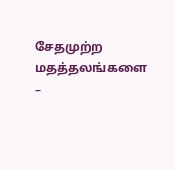சேதமுற்ற மதத்தலங்களை –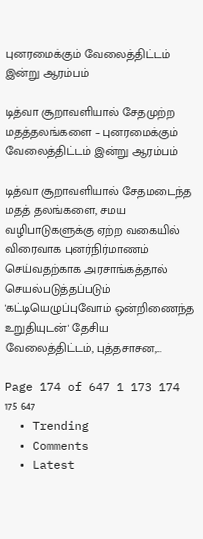புனரமைக்கும் வேலைத்திட்டம் இன்று ஆரம்பம்

டித்வா சூறாவளியால் சேதமுற்ற மதத்தலங்களை – புனரமைக்கும் வேலைத்திட்டம் இன்று ஆரம்பம்

டித்வா சூறாவளியால் சேதமடைந்த மதத் தலங்களை, சமய வழிபாடுகளுக்கு ஏற்ற வகையில் விரைவாக புனர்நிர்மாணம் செய்வதற்காக அரசாங்கத்தால் செயல்படுத்தப்படும் 'கட்டியெழுப்புவோம் ஒன்றிணைந்த உறுதியுடன்' தேசிய வேலைத்திட்டம், புத்தசாசன,...

Page 174 of 647 1 173 174 175 647
  • Trending
  • Comments
  • Latest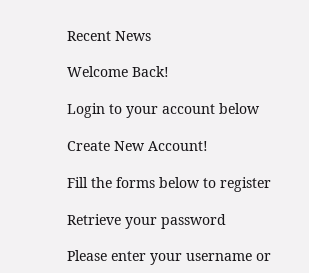Recent News

Welcome Back!

Login to your account below

Create New Account!

Fill the forms below to register

Retrieve your password

Please enter your username or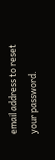email address to reset your password.